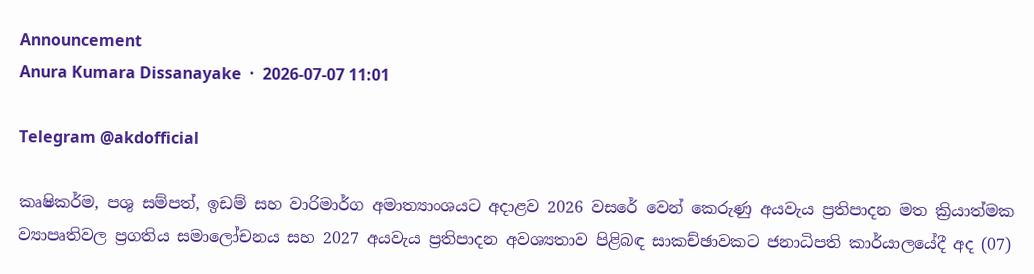Announcement
Anura Kumara Dissanayake  ·  2026-07-07 11:01

Telegram @akdofficial

කෘෂිකර්ම, පශු සම්පත්, ඉඩම් සහ වාරිමාර්ග අමාත්‍යාංශයට අදාළව 2026 වසරේ වෙන් කෙරුණු අයවැය ප්‍රතිපාදන මත ක්‍රියාත්මක ව්‍යාපෘතිවල ප්‍රගතිය සමාලෝචනය සහ 2027 අයවැය ප්‍රතිපාදන අවශ්‍යතාව පිළිබඳ සාකච්ඡාවකට ජනාධිපති කාර්යාලයේදී අද (07)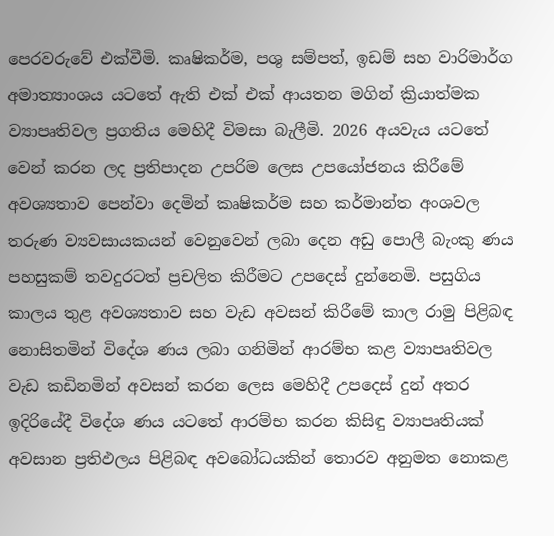පෙරවරුවේ එක්වීමි. කෘෂිකර්ම, පශු සම්පත්, ඉඩම් සහ වාරිමාර්ග අමාත්‍යාංශය යටතේ ඇති එක් එක් ආයතන මගින් ක්‍රියාත්මක ව්‍යාපෘතිවල ප්‍රගතිය මෙහිදී විමසා බැලීමි. 2026 අයවැය යටතේ වෙන් කරන ලද ප්‍රතිපාදන උපරිම ලෙස උපයෝජනය කිරීමේ අවශ්‍යතාව පෙන්වා දෙමින් කෘෂිකර්ම සහ කර්මාන්ත අංශවල තරුණ ව්‍යවසායකයන් වෙනුවෙන් ලබා දෙන අඩු පොලී බැංකු ණය පහසුකම් තවදුරටත් ප්‍රචලිත කිරීමට උපදෙස් දුන්නෙමි. පසුගිය කාලය තුළ අවශ්‍යතාව සහ වැඩ අවසන් කිරීමේ කාල රාමු පිළිබඳ නොසිතමින් විදේශ ණය ලබා ගනිමින් ආරම්භ කළ ව්‍යාපෘතිවල වැඩ කඩිනමින් අවසන් කරන ලෙස මෙහිදී උපදෙස් දුන් අතර ඉදිරියේදී විදේශ ණය යටතේ ආරම්භ කරන කිසිඳු ව්‍යාපෘතියක් අවසාන ප්‍රතිඵලය පිළිබඳ අවබෝධයකින් තොරව අනුමත නොකළ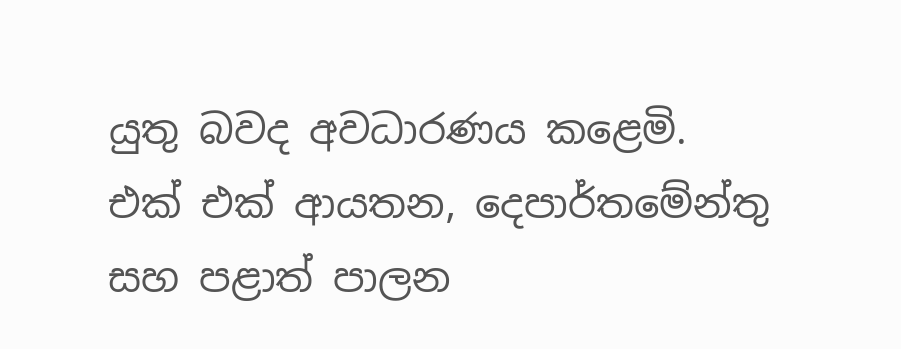යුතු බවද අවධාරණය කළෙමි. එක් එක් ආයතන, දෙපාර්තමේන්තු සහ පළාත් පාලන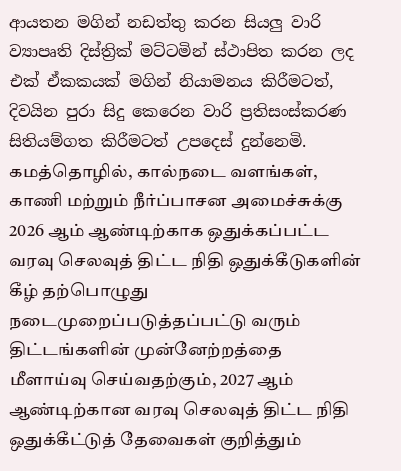ආයතන මගින් නඩත්තු කරන සියලු වාරි ව්‍යාපෘති දිස්ත්‍රික් මට්ටමින් ස්ථාපිත කරන ලද එක් ඒකකයක් මගින් නියාමනය කිරීමටත්, දිවයින පුරා සිදු කෙරෙන වාරි ප්‍රතිසංස්කරණ සිතියම්ගත කිරීමටත් උපදෙස් දුන්නෙමි. கமத்தொழில், கால்நடை வளங்கள், காணி மற்றும் நீர்ப்பாசன அமைச்சுக்கு 2026 ஆம் ஆண்டிற்காக ஒதுக்கப்பட்ட வரவு செலவுத் திட்ட நிதி ஒதுக்கீடுகளின் கீழ் தற்பொழுது நடைமுறைப்படுத்தப்பட்டு வரும் திட்டங்களின் முன்னேற்றத்தை மீளாய்வு செய்வதற்கும், 2027 ஆம் ஆண்டிற்கான வரவு செலவுத் திட்ட நிதி ஒதுக்கீட்டுத் தேவைகள் குறித்தும்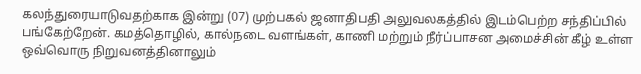கலந்துரையாடுவதற்காக இன்று (07) முற்பகல் ஜனாதிபதி அலுவலகத்தில் இடம்பெற்ற சந்திப்பில் பங்கேற்றேன். கமத்தொழில், கால்நடை வளங்கள், காணி மற்றும் நீர்ப்பாசன அமைச்சின் கீழ் உள்ள ஒவ்வொரு நிறுவனத்தினாலும்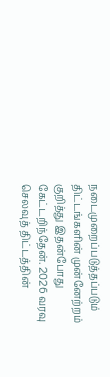நடைமுறைப்படுத்தப்படும் திட்டங்களின் முன்னேற்றம் குறித்து இதன்போது கேட்டறிந்தேன். 2026 வரவு செலவுத் திட்டத்தின்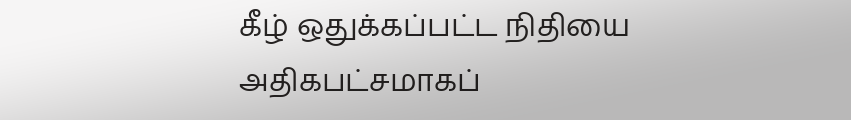கீழ் ஒதுக்கப்பட்ட நிதியை அதிகபட்சமாகப்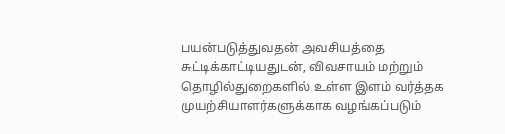பயன்படுத்துவதன் அவசியத்தை சுட்டிக்காட்டியதுடன், விவசாயம் மற்றும் தொழில்துறைகளில் உள்ள இளம் வர்த்தக முயற்சியாளர்களுக்காக வழங்கப்படும்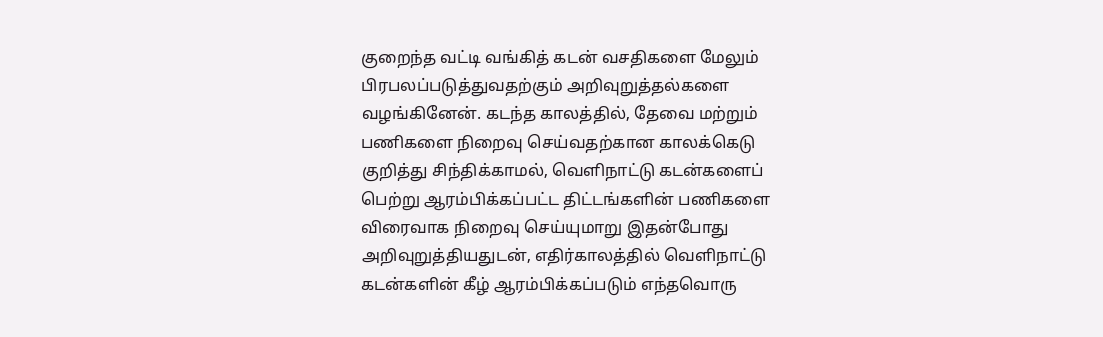குறைந்த வட்டி வங்கித் கடன் வசதிகளை மேலும் பிரபலப்படுத்துவதற்கும் அறிவுறுத்தல்களை வழங்கினேன். கடந்த காலத்தில், தேவை மற்றும் பணிகளை நிறைவு செய்வதற்கான காலக்கெடு குறித்து சிந்திக்காமல், வெளிநாட்டு கடன்களைப் பெற்று ஆரம்பிக்கப்பட்ட திட்டங்களின் பணிகளை விரைவாக நிறைவு செய்யுமாறு இதன்போது அறிவுறுத்தியதுடன், எதிர்காலத்தில் வெளிநாட்டு கடன்களின் கீழ் ஆரம்பிக்கப்படும் எந்தவொரு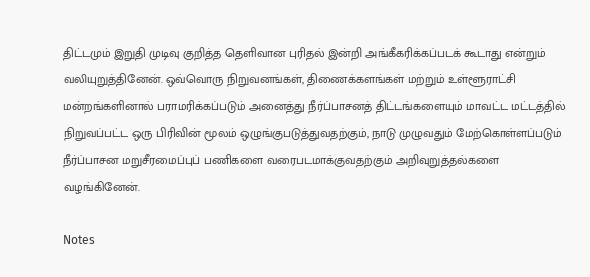திட்டமும் இறுதி முடிவு குறித்த தெளிவான புரிதல் இன்றி அங்கீகரிக்கப்படக் கூடாது என்றும் வலியுறுத்தினேன். ஒவ்வொரு நிறுவனங்கள், திணைக்களங்கள் மற்றும் உள்ளூராட்சி மன்றங்களினால் பராமரிக்கப்படும் அனைத்து நீர்ப்பாசனத் திட்டங்களையும் மாவட்ட மட்டத்தில் நிறுவப்பட்ட ஒரு பிரிவின் மூலம் ஒழுங்குபடுத்துவதற்கும், நாடு முழுவதும் மேற்கொள்ளப்படும் நீர்ப்பாசன மறுசீரமைப்புப் பணிகளை வரைபடமாக்குவதற்கும் அறிவுறுத்தல்களை வழங்கினேன்.

Notes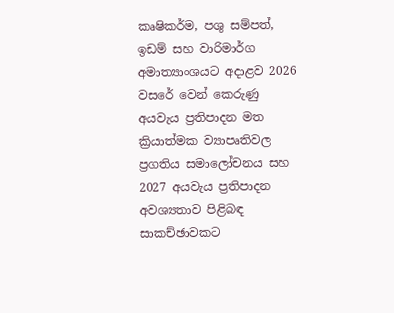කෘෂිකර්ම, පශු සම්පත්, ඉඩම් සහ වාරිමාර්ග අමාත්‍යාංශයට අදාළව 2026 වසරේ වෙන් කෙරුණු අයවැය ප්‍රතිපාදන මත ක්‍රියාත්මක ව්‍යාපෘතිවල ප්‍රගතිය සමාලෝචනය සහ 2027 අයවැය ප්‍රතිපාදන අවශ්‍යතාව පිළිබඳ සාකච්ඡාවකට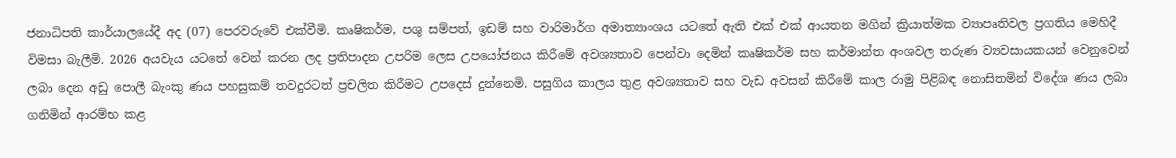ජනාධිපති කාර්යාලයේදී අද (07) පෙරවරුවේ එක්වීමි. කෘෂිකර්ම, පශු සම්පත්, ඉඩම් සහ වාරිමාර්ග අමාත්‍යාංශය යටතේ ඇති එක් එක් ආයතන මගින් ක්‍රියාත්මක ව්‍යාපෘතිවල ප්‍රගතිය මෙහිදී විමසා බැලීමි. 2026 අයවැය යටතේ වෙන් කරන ලද ප්‍රතිපාදන උපරිම ලෙස උපයෝජනය කිරීමේ අවශ්‍යතාව පෙන්වා දෙමින් කෘෂිකර්ම සහ කර්මාන්ත අංශවල තරුණ ව්‍යවසායකයන් වෙනුවෙන් ලබා දෙන අඩු පොලී බැංකු ණය පහසුකම් තවදුරටත් ප්‍රචලිත කිරීමට උපදෙස් දුන්නෙමි. පසුගිය කාලය තුළ අවශ්‍යතාව සහ වැඩ අවසන් කිරීමේ කාල රාමු පිළිබඳ නොසිතමින් විදේශ ණය ලබා ගනිමින් ආරම්භ කළ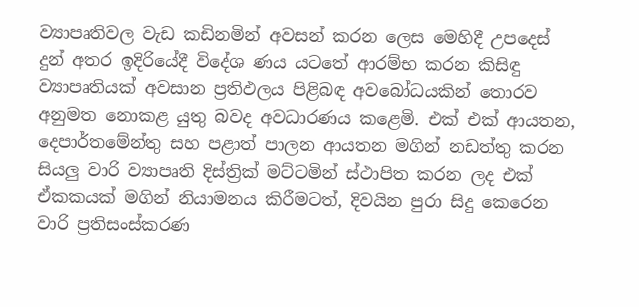ව්‍යාපෘතිවල වැඩ කඩිනමින් අවසන් කරන ලෙස මෙහිදී උපදෙස් දුන් අතර ඉදිරියේදී විදේශ ණය යටතේ ආරම්භ කරන කිසිඳු ව්‍යාපෘතියක් අවසාන ප්‍රතිඵලය පිළිබඳ අවබෝධයකින් තොරව අනුමත නොකළ යුතු බවද අවධාරණය කළෙමි. එක් එක් ආයතන, දෙපාර්තමේන්තු සහ පළාත් පාලන ආයතන මගින් නඩත්තු කරන සියලු වාරි ව්‍යාපෘති දිස්ත්‍රික් මට්ටමින් ස්ථාපිත කරන ලද එක් ඒකකයක් මගින් නියාමනය කිරීමටත්, දිවයින පුරා සිදු කෙරෙන වාරි ප්‍රතිසංස්කරණ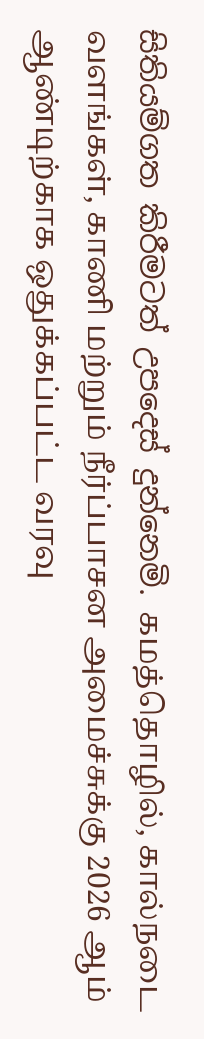සිතියම්ගත කිරීමටත් උපදෙස් දුන්නෙමි. கமத்தொழில், கால்நடை வளங்கள், காணி மற்றும் நீர்ப்பாசன அமைச்சுக்கு 2026 ஆம் ஆண்டிற்காக ஒதுக்கப்பட்ட வரவு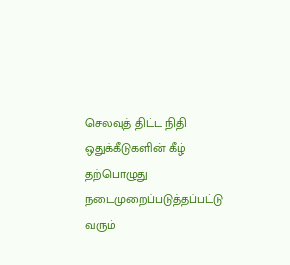செலவுத் திட்ட நிதி ஒதுக்கீடுகளின் கீழ் தற்பொழுது நடைமுறைப்படுத்தப்பட்டு வரும்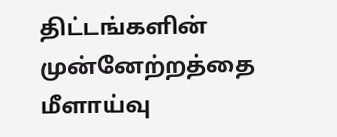திட்டங்களின் முன்னேற்றத்தை மீளாய்வு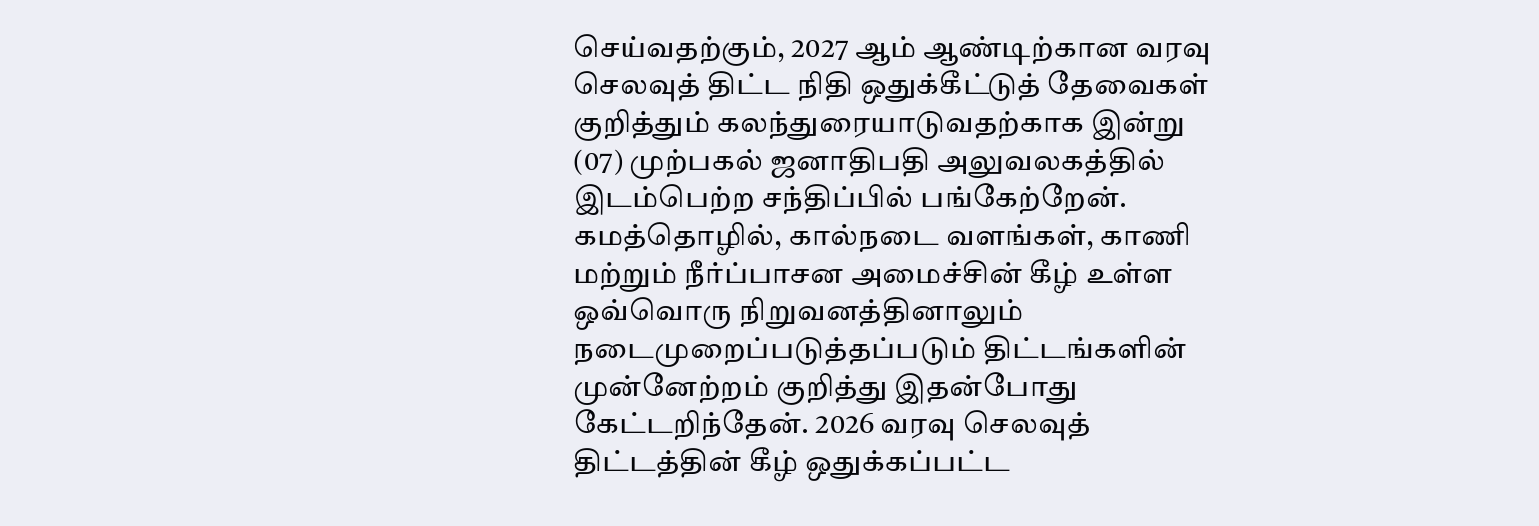செய்வதற்கும், 2027 ஆம் ஆண்டிற்கான வரவு செலவுத் திட்ட நிதி ஒதுக்கீட்டுத் தேவைகள் குறித்தும் கலந்துரையாடுவதற்காக இன்று (07) முற்பகல் ஜனாதிபதி அலுவலகத்தில் இடம்பெற்ற சந்திப்பில் பங்கேற்றேன். கமத்தொழில், கால்நடை வளங்கள், காணி மற்றும் நீர்ப்பாசன அமைச்சின் கீழ் உள்ள ஒவ்வொரு நிறுவனத்தினாலும் நடைமுறைப்படுத்தப்படும் திட்டங்களின் முன்னேற்றம் குறித்து இதன்போது கேட்டறிந்தேன். 2026 வரவு செலவுத் திட்டத்தின் கீழ் ஒதுக்கப்பட்ட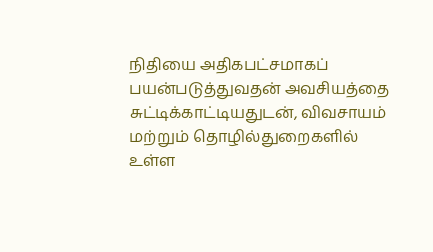நிதியை அதிகபட்சமாகப் பயன்படுத்துவதன் அவசியத்தை சுட்டிக்காட்டியதுடன், விவசாயம் மற்றும் தொழில்துறைகளில் உள்ள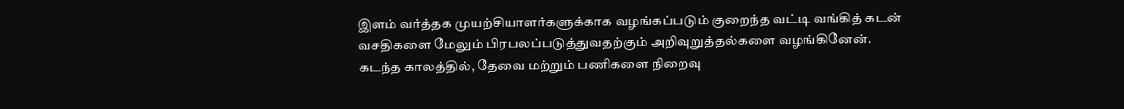இளம் வர்த்தக முயற்சியாளர்களுக்காக வழங்கப்படும் குறைந்த வட்டி வங்கித் கடன் வசதிகளை மேலும் பிரபலப்படுத்துவதற்கும் அறிவுறுத்தல்களை வழங்கினேன். கடந்த காலத்தில், தேவை மற்றும் பணிகளை நிறைவு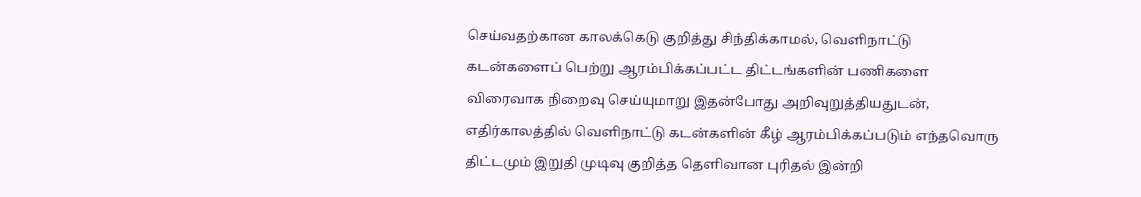செய்வதற்கான காலக்கெடு குறித்து சிந்திக்காமல், வெளிநாட்டு கடன்களைப் பெற்று ஆரம்பிக்கப்பட்ட திட்டங்களின் பணிகளை விரைவாக நிறைவு செய்யுமாறு இதன்போது அறிவுறுத்தியதுடன், எதிர்காலத்தில் வெளிநாட்டு கடன்களின் கீழ் ஆரம்பிக்கப்படும் எந்தவொரு திட்டமும் இறுதி முடிவு குறித்த தெளிவான புரிதல் இன்றி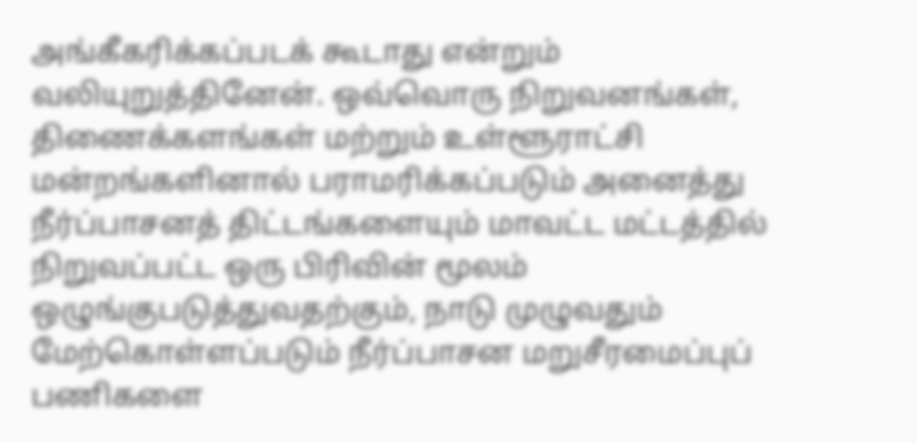அங்கீகரிக்கப்படக் கூடாது என்றும் வலியுறுத்தினேன். ஒவ்வொரு நிறுவனங்கள், திணைக்களங்கள் மற்றும் உள்ளூராட்சி மன்றங்களினால் பராமரிக்கப்படும் அனைத்து நீர்ப்பாசனத் திட்டங்களையும் மாவட்ட மட்டத்தில் நிறுவப்பட்ட ஒரு பிரிவின் மூலம் ஒழுங்குபடுத்துவதற்கும், நாடு முழுவதும் மேற்கொள்ளப்படும் நீர்ப்பாசன மறுசீரமைப்புப் பணிகளை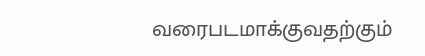வரைபடமாக்குவதற்கும்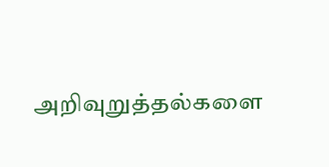அறிவுறுத்தல்களை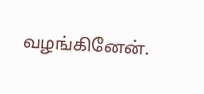வழங்கினேன்.